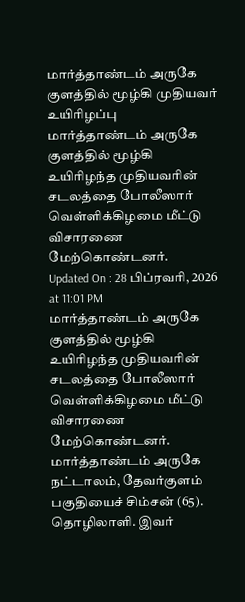மார்த்தாண்டம் அருகே குளத்தில் மூழ்கி முதியவர் உயிரிழப்பு
மார்த்தாண்டம் அருகே குளத்தில் மூழ்கி உயிரிழந்த முதியவரின் சடலத்தை போலீஸார் வெள்ளிக்கிழமை மீட்டு விசாரணை மேற்கொண்டனர்.
Updated On : 28 பிப்ரவரி, 2026 at 11:01 PM
மார்த்தாண்டம் அருகே குளத்தில் மூழ்கி உயிரிழந்த முதியவரின் சடலத்தை போலீஸார் வெள்ளிக்கிழமை மீட்டு விசாரணை மேற்கொண்டனர்.
மார்த்தாண்டம் அருகே நட்டாலம், தேவர்குளம் பகுதியைச் சிம்சன் (65). தொழிலாளி. இவர்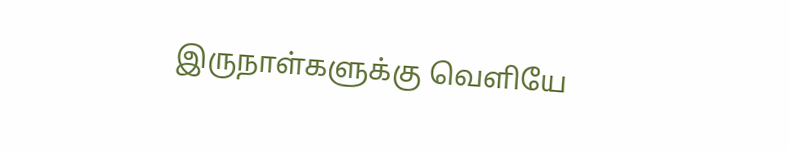இருநாள்களுக்கு வெளியே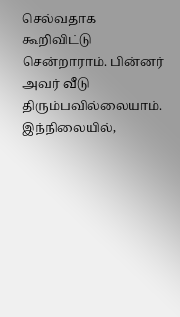செல்வதாக கூறிவிட்டு சென்றாராம். பின்னர் அவர் வீடு திரும்பவில்லையாம். இந்நிலையில்,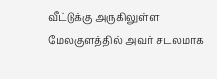வீட்டுக்கு அருகிலுள்ள மேலகுளத்தில் அவர் சடலமாக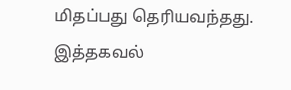மிதப்பது தெரியவந்தது.
இத்தகவல்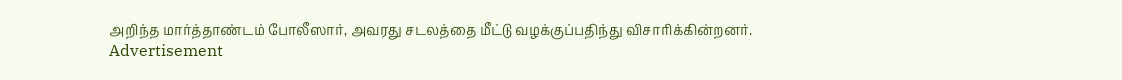அறிந்த மார்த்தாண்டம் போலீஸார், அவரது சடலத்தை மீட்டு வழக்குப்பதிந்து விசாரிக்கின்றனர்.
Advertisement